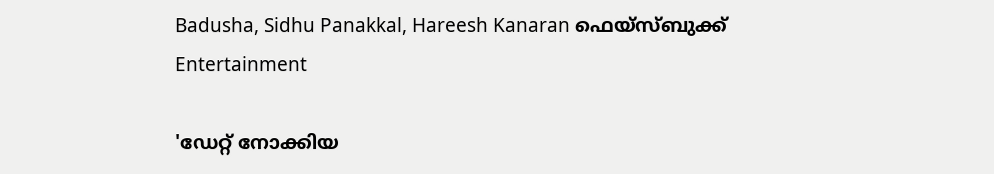Badusha, Sidhu Panakkal, Hareesh Kanaran ഫെയ്സ്ബുക്ക്
Entertainment

'ഡേറ്റ് നോക്കിയ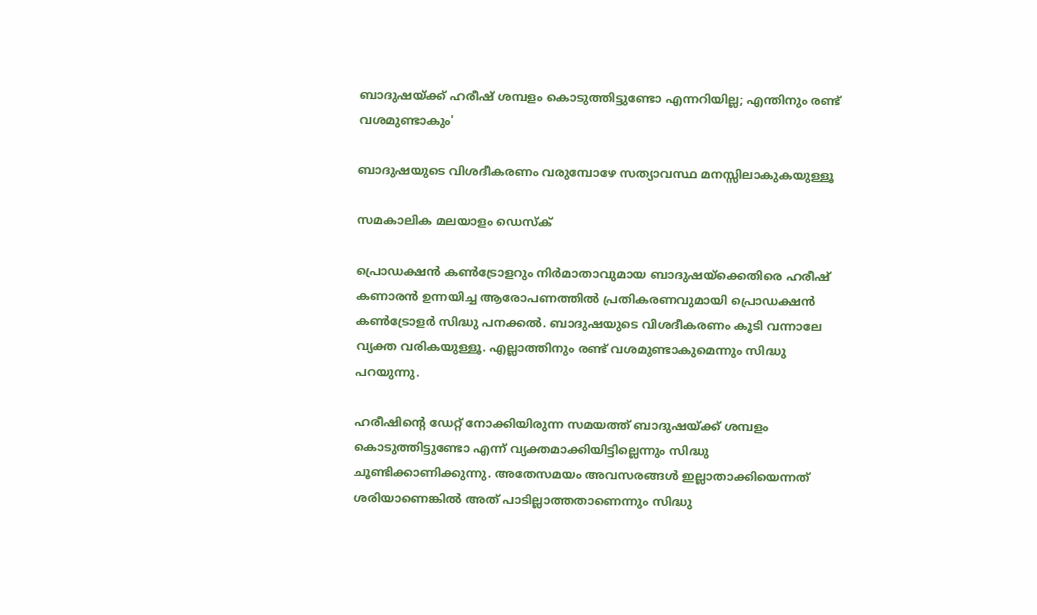ബാദുഷയ്ക്ക് ഹരീഷ് ശമ്പളം കൊടുത്തിട്ടുണ്ടോ എന്നറിയില്ല; എന്തിനും രണ്ട് വശമുണ്ടാകും'

ബാദുഷയുടെ വിശദീകരണം വരുമ്പോഴേ സത്യാവസ്ഥ മനസ്സിലാകുകയുള്ളൂ

സമകാലിക മലയാളം ഡെസ്ക്

പ്രൊഡക്ഷന്‍ കണ്‍ട്രോളറും നിര്‍മാതാവുമായ ബാദുഷയ്‌ക്കെതിരെ ഹരീഷ് കണാരന്‍ ഉന്നയിച്ച ആരോപണത്തില്‍ പ്രതികരണവുമായി പ്രൊഡക്ഷന്‍ കണ്‍ട്രോളര്‍ സിദ്ധു പനക്കല്‍. ബാദുഷയുടെ വിശദീകരണം കൂടി വന്നാലേ വ്യക്ത വരികയുള്ളൂ. എല്ലാത്തിനും രണ്ട് വശമുണ്ടാകുമെന്നും സിദ്ധു പറയുന്നു.

ഹരീഷിന്റെ ഡേറ്റ് നോക്കിയിരുന്ന സമയത്ത് ബാദുഷയ്ക്ക് ശമ്പളം കൊടുത്തിട്ടുണ്ടോ എന്ന് വ്യക്തമാക്കിയിട്ടില്ലെന്നും സിദ്ധു ചൂണ്ടിക്കാണിക്കുന്നു. അതേസമയം അവസരങ്ങള്‍ ഇല്ലാതാക്കിയെന്നത് ശരിയാണെങ്കില്‍ അത് പാടില്ലാത്തതാണെന്നും സിദ്ധു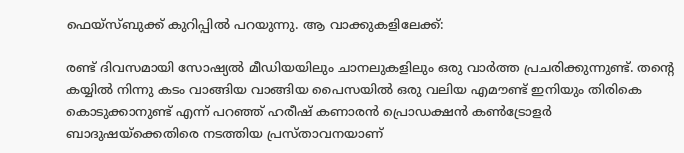ഫെയ്‌സ്ബുക്ക് കുറിപ്പില്‍ പറയുന്നു. ആ വാക്കുകളിലേക്ക്:

രണ്ട് ദിവസമായി സോഷ്യല്‍ മീഡിയയിലും ചാനലുകളിലും ഒരു വാര്‍ത്ത പ്രചരിക്കുന്നുണ്ട്. തന്റെ കയ്യില്‍ നിന്നു കടം വാങ്ങിയ വാങ്ങിയ പൈസയില്‍ ഒരു വലിയ എമൗണ്ട് ഇനിയും തിരികെ കൊടുക്കാനുണ്ട് എന്ന് പറഞ്ഞ് ഹരീഷ് കണാരന്‍ പ്രൊഡക്ഷന്‍ കണ്‍ട്രോളര്‍ ബാദുഷയ്‌ക്കെതിരെ നടത്തിയ പ്രസ്താവനയാണ്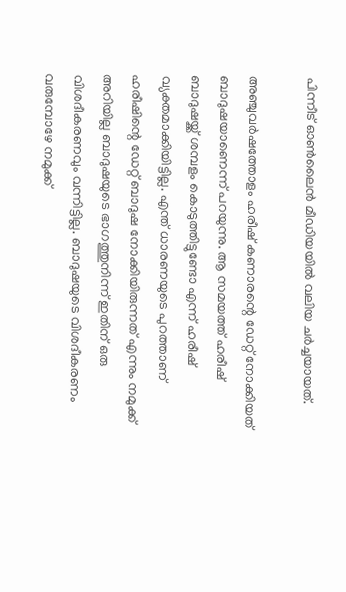പിന്നീട് ഓണ്‍ലൈന്‍ മീഡിയയില്‍ വലിയ ചര്‍ച്ചയായത്.

അഞ്ചുവര്‍ഷത്തോളം ഹരീഷ് കണാരന്റെ ഡേറ്റ് നോക്കിയത് ബാദുഷയാണെന്ന് പറയുന്നു. ആ സമയത്ത് ഹരീഷ് ബാദുഷയ്ക്ക് ശമ്പളം കൊടുത്തിട്ടുണ്ടോ എന്ന് ഹരീഷ് വ്യക്തമാക്കിയിട്ടില്ല. എന്ത് ധാരണയുടെ പുറത്താണ് ഹരീഷിന്റെ ഡേറ്റ് ബാദുഷ നോക്കിയിരുന്നത് എന്നും നമുക്ക് അറിയില്ല ബാദുഷയുടെ ഭാഗത്തുനിന്ന് ഇതിന് ഒരു വിശദീകരണവും വന്നിട്ടില്ല. ബാദുഷയുടെ വിശദീകരണം വരുമ്പോഴേ നമുക്ക്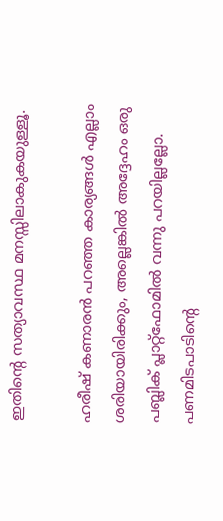ഇതിന്റെ സത്യാവസ്ഥ മനസ്സിലാകുകയുള്ളൂ.

ഹരീഷ് കണാരന്‍ പറഞ്ഞ കാര്യങ്ങള്‍ എല്ലാം ശരിയായിരിക്കും, അല്ലെങ്കില്‍ അദ്ദേഹം ഒരു പബ്ലിക് പ്ലാറ്റ്‌ഫോമില്‍ വന്നു പറയില്ലല്ലോ. പണമിടപാടിന്റെ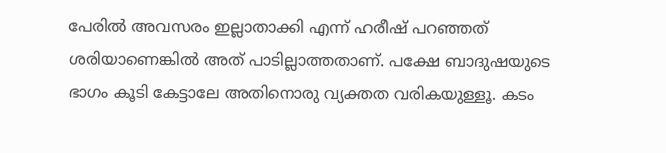പേരില്‍ അവസരം ഇല്ലാതാക്കി എന്ന് ഹരീഷ് പറഞ്ഞത് ശരിയാണെങ്കില്‍ അത് പാടില്ലാത്തതാണ്. പക്ഷേ ബാദുഷയുടെ ഭാഗം കൂടി കേട്ടാലേ അതിനൊരു വ്യക്തത വരികയുള്ളൂ. കടം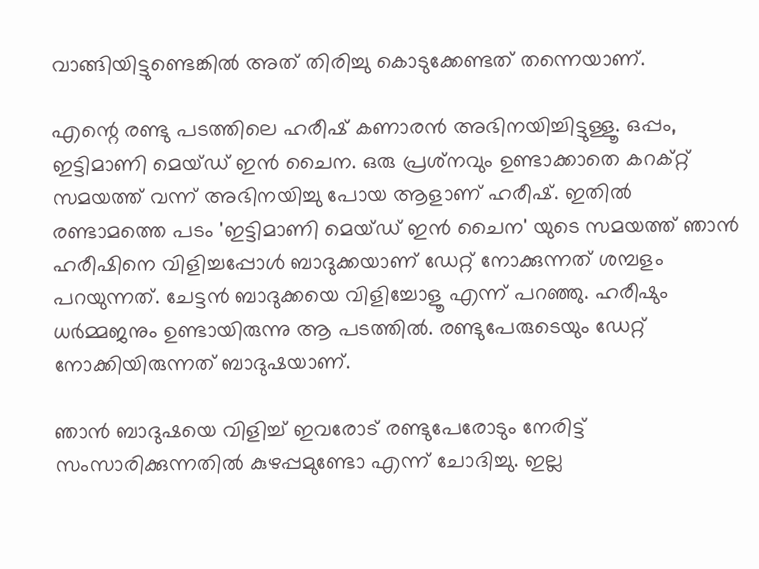വാങ്ങിയിട്ടുണ്ടെങ്കില്‍ അത് തിരിച്ചു കൊടുക്കേണ്ടത് തന്നെയാണ്.

എന്റെ രണ്ടു പടത്തിലെ ഹരീഷ് കണാരന്‍ അഭിനയിച്ചിട്ടുള്ളൂ. ഒപ്പം, ഇട്ടിമാണി മെയ്ഡ് ഇന്‍ ചൈന. ഒരു പ്രശ്‌നവും ഉണ്ടാക്കാതെ കറക്റ്റ് സമയത്ത് വന്ന് അഭിനയിച്ചു പോയ ആളാണ് ഹരീഷ്. ഇതില്‍ രണ്ടാമത്തെ പടം 'ഇട്ടിമാണി മെയ്ഡ് ഇന്‍ ചൈന' യുടെ സമയത്ത് ഞാന്‍ ഹരീഷിനെ വിളിച്ചപ്പോള്‍ ബാദുക്കയാണ് ഡേറ്റ് നോക്കുന്നത് ശമ്പളം പറയുന്നത്. ചേട്ടന്‍ ബാദുക്കയെ വിളിച്ചോളൂ എന്ന് പറഞ്ഞു. ഹരീഷും ധര്‍മ്മജനും ഉണ്ടായിരുന്നു ആ പടത്തില്‍. രണ്ടുപേരുടെയും ഡേറ്റ് നോക്കിയിരുന്നത് ബാദുഷയാണ്.

ഞാന്‍ ബാദുഷയെ വിളിച്ച് ഇവരോട് രണ്ടുപേരോടും നേരിട്ട് സംസാരിക്കുന്നതില്‍ കുഴപ്പമുണ്ടോ എന്ന് ചോദിച്ചു. ഇല്ല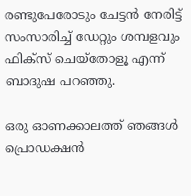രണ്ടുപേരോടും ചേട്ടന്‍ നേരിട്ട് സംസാരിച്ച് ഡേറ്റും ശമ്പളവും ഫിക്‌സ് ചെയ്‌തോളൂ എന്ന് ബാദുഷ പറഞ്ഞു.

ഒരു ഓണക്കാലത്ത് ഞങ്ങള്‍ പ്രൊഡക്ഷന്‍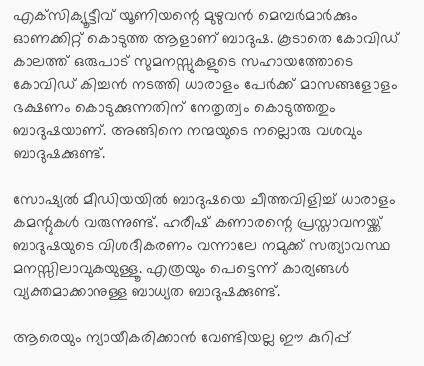എക്‌സിക്യൂട്ടീവ് യൂണിയന്റെ മുഴുവന്‍ മെമ്പര്‍മാര്‍ക്കും ഓണക്കിറ്റ് കൊടുത്ത ആളാണ് ബാദുഷ. കൂടാതെ കോവിഡ് കാലത്ത് ഒരുപാട് സുമനസ്സുകളുടെ സഹായത്തോടെ കോവിഡ് കിച്ചന്‍ നടത്തി ധാരാളം പേര്‍ക്ക് മാസങ്ങളോളം ഭക്ഷണം കൊടുക്കുന്നതിന് നേതൃത്വം കൊടുത്തതും ബാദുഷയാണ്. അങ്ങിനെ നന്മയുടെ നല്ലൊരു വശവും ബാദുഷക്കുണ്ട്.

സോഷ്യല്‍ മീഡിയയില്‍ ബാദുഷയെ ചീത്തവിളിച്ച് ധാരാളം കമന്റുകള്‍ വരുന്നുണ്ട്. ഹരീഷ് കണാരന്റെ പ്രസ്താവനയ്ക്ക് ബാദുഷയുടെ വിശദീകരണം വന്നാലേ നമുക്ക് സത്യാവസ്ഥ മനസ്സിലാവുകയുള്ളൂ. എത്രയും പെട്ടെന്ന് കാര്യങ്ങള്‍ വ്യക്തമാക്കാനുള്ള ബാധ്യത ബാദുഷക്കുണ്ട്.

ആരെയും ന്യായീകരിക്കാന്‍ വേണ്ടിയല്ല ഈ കുറിപ്പ്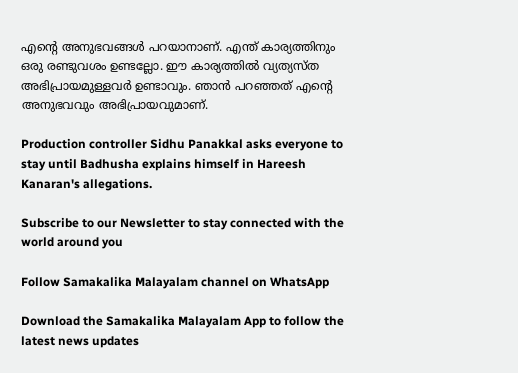എന്റെ അനുഭവങ്ങള്‍ പറയാനാണ്. എന്ത് കാര്യത്തിനും ഒരു രണ്ടുവശം ഉണ്ടല്ലോ. ഈ കാര്യത്തില്‍ വ്യത്യസ്ത അഭിപ്രായമുള്ളവര്‍ ഉണ്ടാവും. ഞാന്‍ പറഞ്ഞത് എന്റെ അനുഭവവും അഭിപ്രായവുമാണ്.

Production controller Sidhu Panakkal asks everyone to stay until Badhusha explains himself in Hareesh Kanaran's allegations.

Subscribe to our Newsletter to stay connected with the world around you

Follow Samakalika Malayalam channel on WhatsApp

Download the Samakalika Malayalam App to follow the latest news updates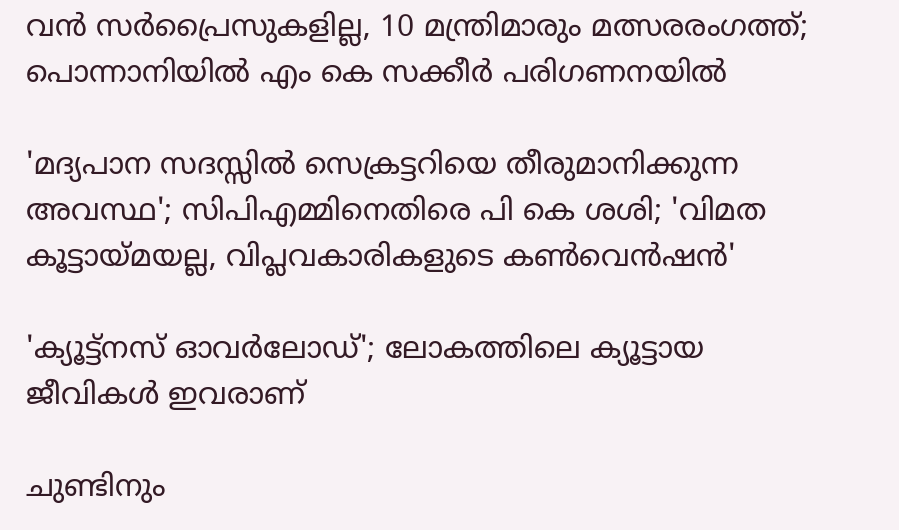വന്‍ സര്‍പ്രൈസുകളില്ല, 10 മന്ത്രിമാരും മത്സരരംഗത്ത്; പൊന്നാനിയില്‍ എം കെ സക്കീര്‍ പരിഗണനയില്‍

'മദ്യപാന സദസ്സില്‍ സെക്രട്ടറിയെ തീരുമാനിക്കുന്ന അവസ്ഥ'; സിപിഎമ്മിനെതിരെ പി കെ ശശി; 'വിമത കൂട്ടായ്മയല്ല, വിപ്ലവകാരികളുടെ കണ്‍വെന്‍ഷന്‍'

'ക്യൂട്ട്നസ് ഓവർലോഡ്'; ലോകത്തിലെ ക്യൂട്ടായ ജീവികൾ ഇവരാണ്

ചുണ്ടിനും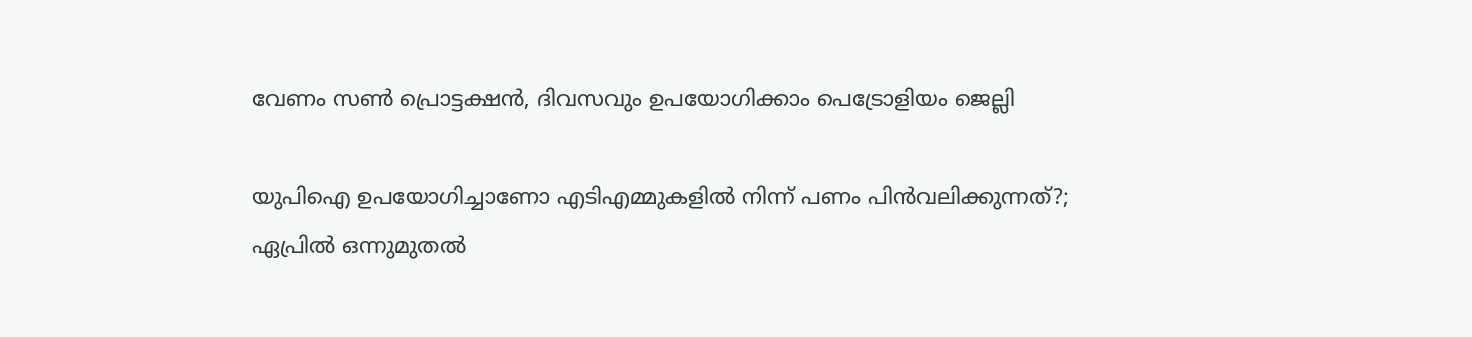വേണം സൺ പ്രൊട്ടക്ഷൻ, ദിവസവും ഉപയോഗിക്കാം പെട്രോളിയം ജെല്ലി

യുപിഐ ഉപയോഗിച്ചാണോ എടിഎമ്മുകളില്‍ നിന്ന് പണം പിന്‍വലിക്കുന്നത്?; ഏപ്രില്‍ ഒന്നുമുതല്‍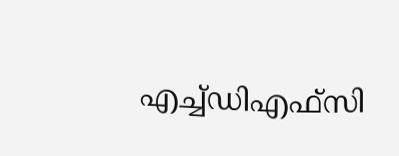എച്ച്ഡിഎഫ്‌സി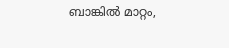ബാങ്കില്‍ മാറ്റം,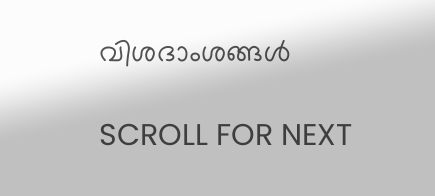വിശദാംശങ്ങള്‍

SCROLL FOR NEXT